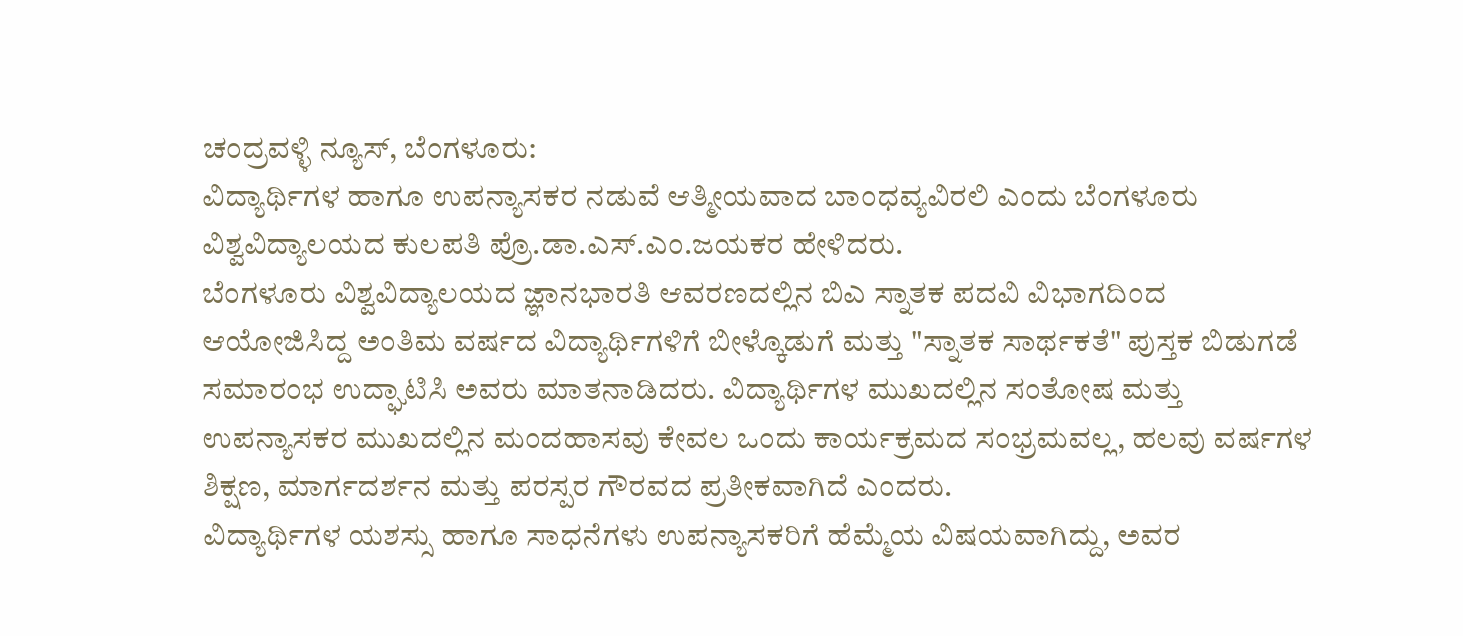ಚಂದ್ರವಳ್ಳಿ ನ್ಯೂಸ್, ಬೆಂಗಳೂರು:
ವಿದ್ಯಾರ್ಥಿಗಳ ಹಾಗೂ ಉಪನ್ಯಾಸಕರ ನಡುವೆ ಆತ್ಮೀಯವಾದ ಬಾಂಧವ್ಯವಿರಲಿ ಎಂದು ಬೆಂಗಳೂರು ವಿಶ್ವವಿದ್ಯಾಲಯದ ಕುಲಪತಿ ಪ್ರೊ.ಡಾ.ಎಸ್.ಎಂ.ಜಯಕರ ಹೇಳಿದರು.
ಬೆಂಗಳೂರು ವಿಶ್ವವಿದ್ಯಾಲಯದ ಜ್ಞಾನಭಾರತಿ ಆವರಣದಲ್ಲಿನ ಬಿಎ ಸ್ನಾತಕ ಪದವಿ ವಿಭಾಗದಿಂದ ಆಯೋಜಿಸಿದ್ದ ಅಂತಿಮ ವರ್ಷದ ವಿದ್ಯಾರ್ಥಿಗಳಿಗೆ ಬೀಳ್ಕೊಡುಗೆ ಮತ್ತು "ಸ್ನಾತಕ ಸಾರ್ಥಕತೆ" ಪುಸ್ತಕ ಬಿಡುಗಡೆ ಸಮಾರಂಭ ಉದ್ಘಾಟಿಸಿ ಅವರು ಮಾತನಾಡಿದರು. ವಿದ್ಯಾರ್ಥಿಗಳ ಮುಖದಲ್ಲಿನ ಸಂತೋಷ ಮತ್ತು ಉಪನ್ಯಾಸಕರ ಮುಖದಲ್ಲಿನ ಮಂದಹಾಸವು ಕೇವಲ ಒಂದು ಕಾರ್ಯಕ್ರಮದ ಸಂಭ್ರಮವಲ್ಲ, ಹಲವು ವರ್ಷಗಳ ಶಿಕ್ಷಣ, ಮಾರ್ಗದರ್ಶನ ಮತ್ತು ಪರಸ್ಪರ ಗೌರವದ ಪ್ರತೀಕವಾಗಿದೆ ಎಂದರು.
ವಿದ್ಯಾರ್ಥಿಗಳ ಯಶಸ್ಸು ಹಾಗೂ ಸಾಧನೆಗಳು ಉಪನ್ಯಾಸಕರಿಗೆ ಹೆಮ್ಮೆಯ ವಿಷಯವಾಗಿದ್ದು, ಅವರ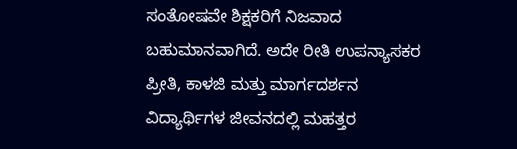ಸಂತೋಷವೇ ಶಿಕ್ಷಕರಿಗೆ ನಿಜವಾದ ಬಹುಮಾನವಾಗಿದೆ. ಅದೇ ರೀತಿ ಉಪನ್ಯಾಸಕರ ಪ್ರೀತಿ, ಕಾಳಜಿ ಮತ್ತು ಮಾರ್ಗದರ್ಶನ ವಿದ್ಯಾರ್ಥಿಗಳ ಜೀವನದಲ್ಲಿ ಮಹತ್ತರ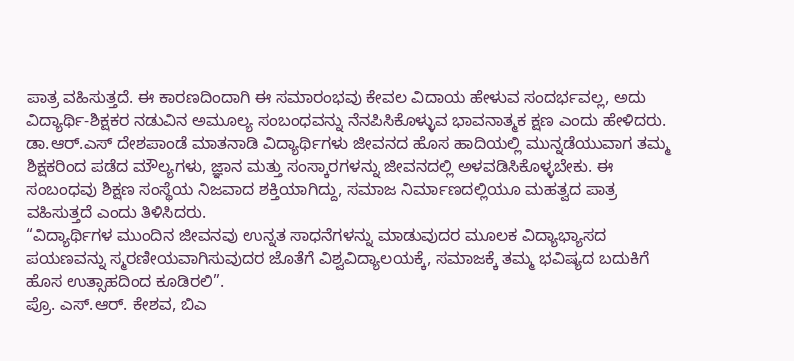ಪಾತ್ರ ವಹಿಸುತ್ತದೆ. ಈ ಕಾರಣದಿಂದಾಗಿ ಈ ಸಮಾರಂಭವು ಕೇವಲ ವಿದಾಯ ಹೇಳುವ ಸಂದರ್ಭವಲ್ಲ, ಅದು ವಿದ್ಯಾರ್ಥಿ-ಶಿಕ್ಷಕರ ನಡುವಿನ ಅಮೂಲ್ಯ ಸಂಬಂಧವನ್ನು ನೆನಪಿಸಿಕೊಳ್ಳುವ ಭಾವನಾತ್ಮಕ ಕ್ಷಣ ಎಂದು ಹೇಳಿದರು.
ಡಾ.ಆರ್.ಎಸ್ ದೇಶಪಾಂಡೆ ಮಾತನಾಡಿ ವಿದ್ಯಾರ್ಥಿಗಳು ಜೀವನದ ಹೊಸ ಹಾದಿಯಲ್ಲಿ ಮುನ್ನಡೆಯುವಾಗ ತಮ್ಮ ಶಿಕ್ಷಕರಿಂದ ಪಡೆದ ಮೌಲ್ಯಗಳು, ಜ್ಞಾನ ಮತ್ತು ಸಂಸ್ಕಾರಗಳನ್ನು ಜೀವನದಲ್ಲಿ ಅಳವಡಿಸಿಕೊಳ್ಳಬೇಕು. ಈ ಸಂಬಂಧವು ಶಿಕ್ಷಣ ಸಂಸ್ಥೆಯ ನಿಜವಾದ ಶಕ್ತಿಯಾಗಿದ್ದು, ಸಮಾಜ ನಿರ್ಮಾಣದಲ್ಲಿಯೂ ಮಹತ್ವದ ಪಾತ್ರ ವಹಿಸುತ್ತದೆ ಎಂದು ತಿಳಿಸಿದರು.
“ವಿದ್ಯಾರ್ಥಿಗಳ ಮುಂದಿನ ಜೀವನವು ಉನ್ನತ ಸಾಧನೆಗಳನ್ನು ಮಾಡುವುದರ ಮೂಲಕ ವಿದ್ಯಾಭ್ಯಾಸದ ಪಯಣವನ್ನು ಸ್ಮರಣೀಯವಾಗಿಸುವುದರ ಜೊತೆಗೆ ವಿಶ್ವವಿದ್ಯಾಲಯಕ್ಕೆ, ಸಮಾಜಕ್ಕೆ ತಮ್ಮ ಭವಿಷ್ಯದ ಬದುಕಿಗೆ ಹೊಸ ಉತ್ಸಾಹದಿಂದ ಕೂಡಿರಲಿ”.
ಪ್ರೊ. ಎಸ್.ಆರ್. ಕೇಶವ, ಬಿಎ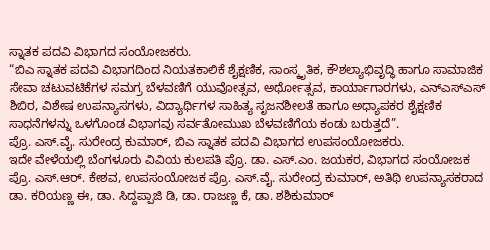ಸ್ನಾತಕ ಪದವಿ ವಿಭಾಗದ ಸಂಯೋಜಕರು.
“ಬಿಎ ಸ್ನಾತಕ ಪದವಿ ವಿಭಾಗದಿಂದ ನಿಯತಕಾಲಿಕೆ ಶೈಕ್ಷಣಿಕ, ಸಾಂಸ್ಕೃತಿಕ, ಕೌಶಲ್ಯಾಭಿವೃದ್ಧಿ ಹಾಗೂ ಸಾಮಾಜಿಕ ಸೇವಾ ಚಟುವಟಿಕೆಗಳ ಸಮಗ್ರ ಬೆಳವಣಿಗೆ ಯುವೋತ್ಸವ, ಅರ್ಥೋತ್ಸವ, ಕಾರ್ಯಾಗಾರಗಳು, ಎನ್ಎಸ್ಎಸ್ ಶಿಬಿರ, ವಿಶೇಷ ಉಪನ್ಯಾಸಗಳು, ವಿದ್ಯಾರ್ಥಿಗಳ ಸಾಹಿತ್ಯ ಸೃಜನಶೀಲತೆ ಹಾಗೂ ಅಧ್ಯಾಪಕರ ಶೈಕ್ಷಣಿಕ ಸಾಧನೆಗಳನ್ನು ಒಳಗೊಂಡ ವಿಭಾಗವು ಸರ್ವತೋಮುಖ ಬೆಳವಣಿಗೆಯ ಕಂಡು ಬರುತ್ತದೆ”.
ಪ್ರೊ. ಎಸ್.ವೈ. ಸುರೇಂದ್ರ ಕುಮಾರ್, ಬಿಎ ಸ್ನಾತಕ ಪದವಿ ವಿಭಾಗದ ಉಪಸಂಯೋಜಕರು.
ಇದೇ ವೇಳೆಯಲ್ಲಿ ಬೆಂಗಳೂರು ವಿವಿಯ ಕುಲಪತಿ ಪ್ರೊ. ಡಾ. ಎಸ್.ಎಂ. ಜಯಕರ, ವಿಭಾಗದ ಸಂಯೋಜಕ ಪ್ರೊ. ಎಸ್.ಆರ್. ಕೇಶವ, ಉಪಸಂಯೋಜಕ ಪ್ರೊ. ಎಸ್.ವೈ. ಸುರೇಂದ್ರ ಕುಮಾರ್, ಅತಿಥಿ ಉಪನ್ಯಾಸಕರಾದ ಡಾ. ಕರಿಯಣ್ಣ ಈ, ಡಾ. ಸಿದ್ದಪ್ಪಾಜಿ ಡಿ, ಡಾ. ರಾಜಣ್ಣ ಕೆ, ಡಾ. ಶಶಿಕುಮಾರ್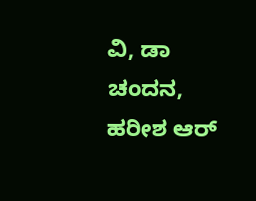ವಿ, ಡಾ ಚಂದನ, ಹರೀಶ ಆರ್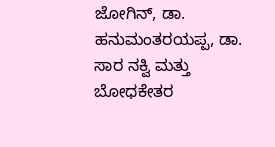ಜೋಗಿನ್, ಡಾ. ಹನುಮಂತರಯಪ್ಪ, ಡಾ. ಸಾರ ನಕ್ವಿ ಮತ್ತು ಬೋಧಕೇತರ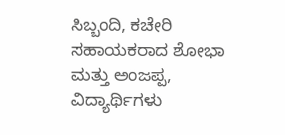ಸಿಬ್ಬಂದಿ, ಕಚೇರಿ ಸಹಾಯಕರಾದ ಶೋಭಾ ಮತ್ತು ಅಂಜಪ್ಪ, ವಿದ್ಯಾರ್ಥಿಗಳು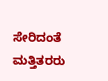ಸೇರಿದಂತೆ ಮತ್ತಿತರರು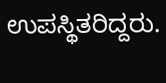ಉಪಸ್ಥಿತರಿದ್ದರು.